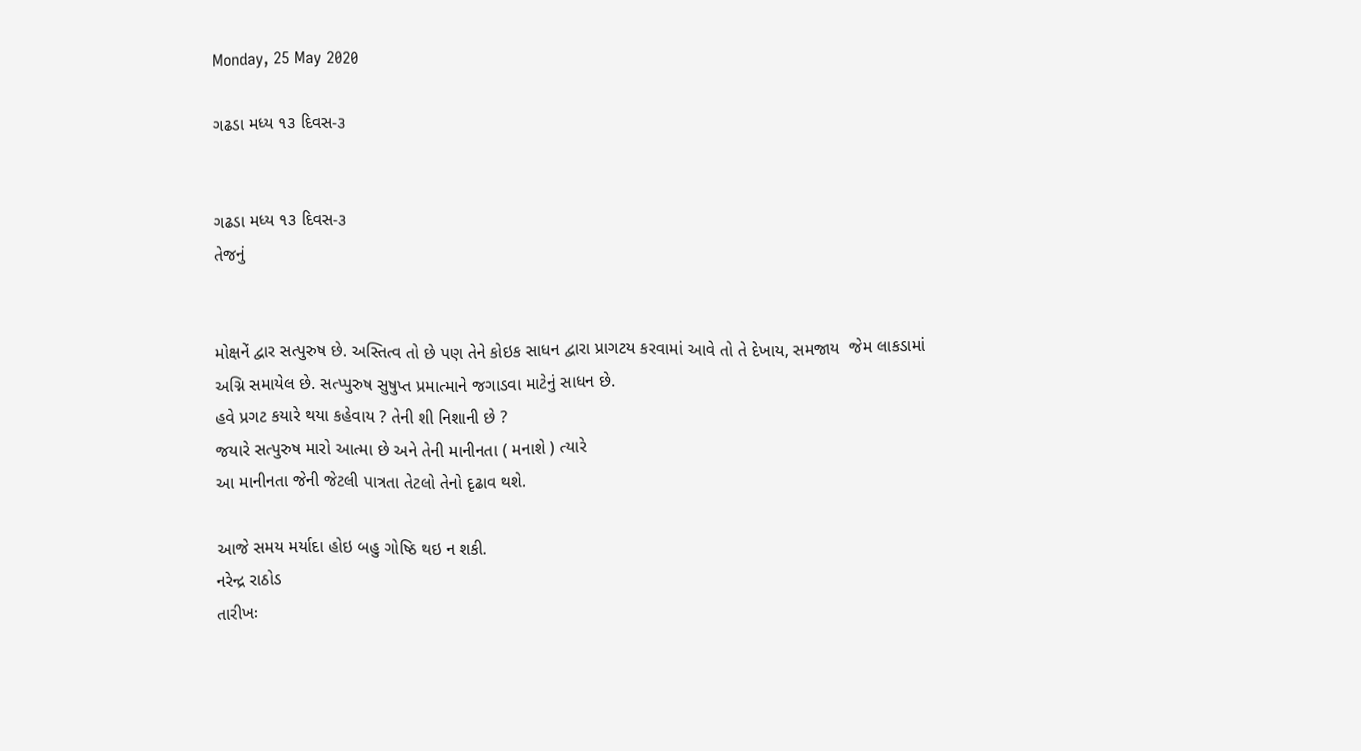Monday, 25 May 2020

ગઢડા મધ્ય ૧૩ દિવસ-૩


ગઢડા મધ્ય ૧૩ દિવસ-૩
તેજનું


મોક્ષનેં દ્વાર સત્પુરુષ છે. અસ્તિત્વ તો છે પણ તેને કોઇક સાધન દ્વારા પ્રાગટય કરવામાં આવે તો તે દેખાય, સમજાય  જેમ લાકડામાં અગ્નિ સમાયેલ છે. સત્પ્પુરુષ સુષુપ્ત પ્રમાત્માને જગાડવા માટેનું સાધન છે.
હવે પ્રગટ કયારે થયા કહેવાય ? તેની શી નિશાની છે ?
જયારે સત્પુરુષ મારો આત્મા છે અને તેની માનીનતા ( મનાશે ) ત્યારે
આ માનીનતા જેની જેટલી પાત્રતા તેટલો તેનો દૃઢાવ થશે.

આજે સમય મર્યાદા હોઇ બહુ ગોષ્ઠિ થઇ ન શકી.
નરેન્દ્ર રાઠોડ
તારીખઃ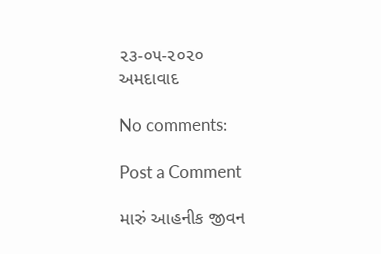૨૩-૦૫-૨૦૨૦
અમદાવાદ

No comments:

Post a Comment

મારું આહનીક જીવન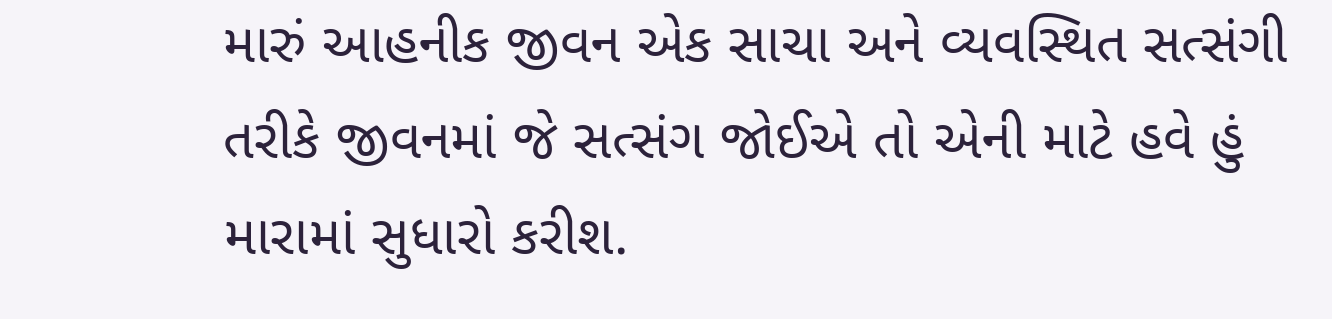મારું આહનીક જીવન એક સાચા અને વ્યવસ્થિત સત્સંગી તરીકે જીવનમાં જે સત્સંગ જોઈએ તો એની માટે હવે હું મારામાં સુધારો કરીશ.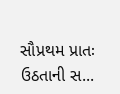સૌપ્રથમ પ્રાતઃ ઉઠતાની સ...